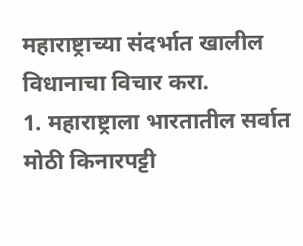महाराष्ट्राच्या संदर्भात खालील विधानाचा विचार करा.
1. महाराष्ट्राला भारतातील सर्वात मोठी किनारपट्टी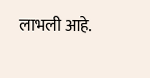लाभली आहे.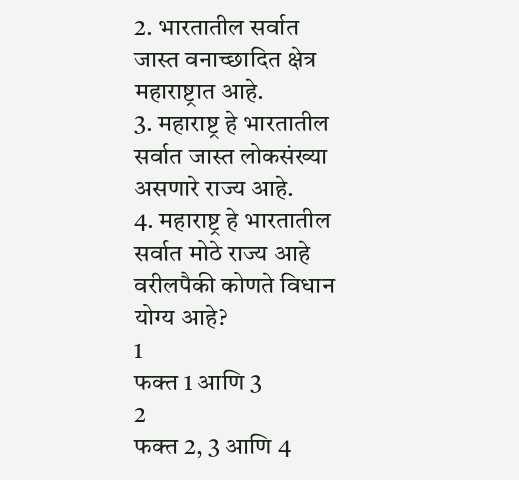2. भारतातील सर्वात जास्त वनाच्छादित क्षेत्र महाराष्ट्रात आहे.
3. महाराष्ट्र हे भारतातील सर्वात जास्त लोकसंख्या असणारे राज्य आहे.
4. महाराष्ट्र हे भारतातील सर्वात मोठे राज्य आहे
वरीलपैकी कोणते विधान योग्य आहे?
1
फक्त 1 आणि 3
2
फक्त 2, 3 आणि 4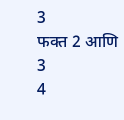3
फक्त 2 आणि 3
4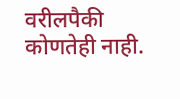वरीलपैकी कोणतेही नाही.